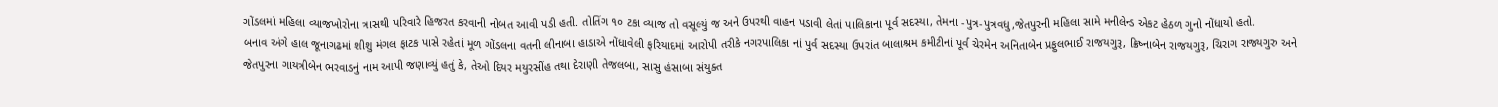ગોંડલમાં મહિલા વ્યાજખોરોના ત્રાસથી પરિવારે હિજરત કરવાની નોબત આવી પડી હતી. તોતિંગ ૧૦ ટકા વ્યાજ તો વસૂલ્યું જ અને ઉપરથી વાહન પડાવી લેતાં પાલિકાના પૂર્વ સદસ્યા, તેમના -પુત્ર-પુત્રવધુ,જેતપુરની મહિલા સામે મનીલેન્ડ એકટ હેઠળ ગુનો નોંધાયો હતો.
બનાવ અંગે હાલ જૂનાગઢમાં શીશુ મંગલ ફાટક પાસે રહેતાં મૂળ ગોંડલના વતની લીનાબા હાડાએ નોંધાવેલી ફરિયાદમાં આરોપી તરીકે નગરપાલિકા નાં પુર્વ સદસ્યા ઉપરાંત બાલાશ્રમ કમીટીનાં પૂર્વ ચેરમેન અનિતાબેન પ્રફુલભાઈ રાજયગુરૂ, ક્રિષ્નાબેન રાજયગુરૂ, ચિરાગ રાજ્યગુરુ અને જેતપુરના ગાયત્રીબેન ભરવાડનું નામ આપી જણાવ્યું હતું કે, તેઓ દિયર મયુરસીંહ તથા દેરાણી તેજલબા, સાસુ હંસાબા સંયુક્ત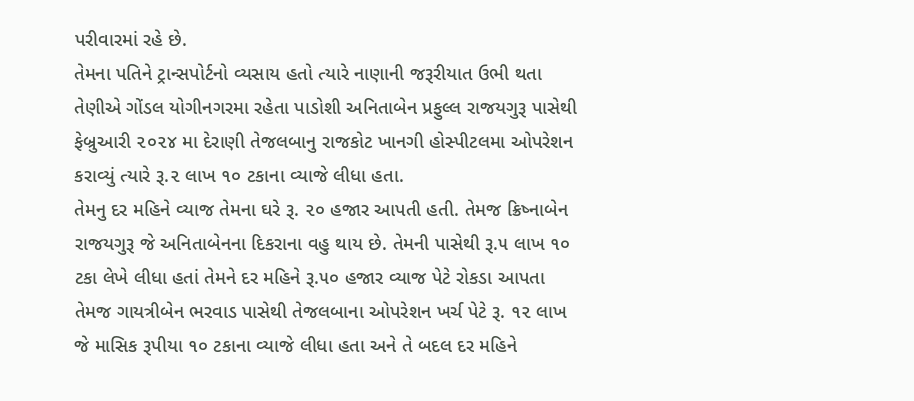પરીવારમાં રહે છે.
તેમના પતિને ટ્રાન્સપોર્ટનો વ્યસાય હતો ત્યારે નાણાની જરૂરીયાત ઉભી થતા તેણીએ ગોંડલ યોગીનગરમા રહેતા પાડોશી અનિતાબેન પ્રફુલ્લ રાજયગુરૂ પાસેથી ફેબ્રુઆરી ૨૦૨૪ મા દેરાણી તેજલબાનુ રાજકોટ ખાનગી હોસ્પીટલમા ઓપરેશન કરાવ્યું ત્યારે રૂ.૨ લાખ ૧૦ ટકાના વ્યાજે લીધા હતા.
તેમનુ દર મહિને વ્યાજ તેમના ઘરે રૂ. ૨૦ હજાર આપતી હતી. તેમજ ક્રિષ્નાબેન રાજયગુરૂ જે અનિતાબેનના દિકરાના વહુ થાય છે. તેમની પાસેથી રૂ.૫ લાખ ૧૦ ટકા લેખે લીધા હતાં તેમને દર મહિને રૂ.૫૦ હજાર વ્યાજ પેટે રોકડા આપતા તેમજ ગાયત્રીબેન ભરવાડ પાસેથી તેજલબાના ઓપરેશન ખર્ચ પેટે રૂ. ૧૨ લાખ જે માસિક રૂપીયા ૧૦ ટકાના વ્યાજે લીધા હતા અને તે બદલ દર મહિને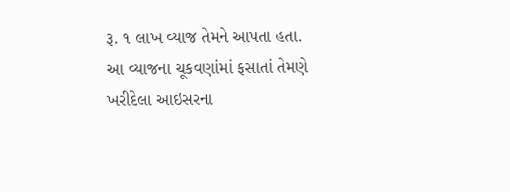રૂ. ૧ લાખ વ્યાજ તેમને આપતા હતા.
આ વ્યાજના ચૂકવણાંમાં ફસાતાં તેમણે ખરીદેલા આઇસરના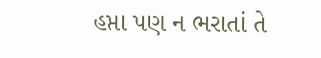હપ્તા પણ ન ભરાતાં તે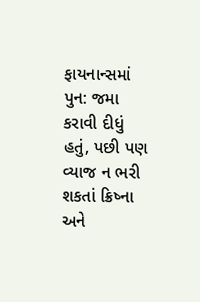ફાયનાન્સમાં પુન: જમા કરાવી દીધું હતું, પછી પણ વ્યાજ ન ભરી શકતાં ક્રિષ્ના અને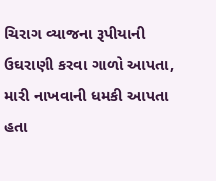ચિરાગ વ્યાજના રૂપીયાની ઉઘરાણી કરવા ગાળો આપતા, મારી નાખવાની ધમકી આપતા હતા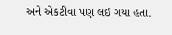અને એકટીવા પણ લઇ ગયા હતા.